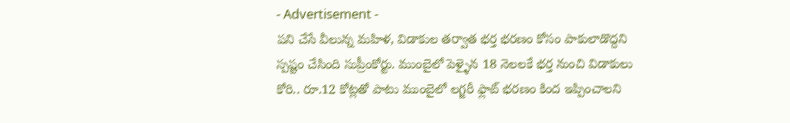- Advertisement -
పని చేసే వీలున్న మహిళ, విడాకుల తర్వాత భర్త భరణం కోసం పాకులాడొద్దని స్పష్టం చేసింది సుప్రీంకోర్టు. ముంబైలో పెళ్ళైన 18 నెలలకే భర్త నుంచి విడాకులు కోరి.. రూ.12 కోట్లతో పాటు ముంబైలో లగ్జరీ ఫ్లాట్ భరణం కింద ఇప్పించాలని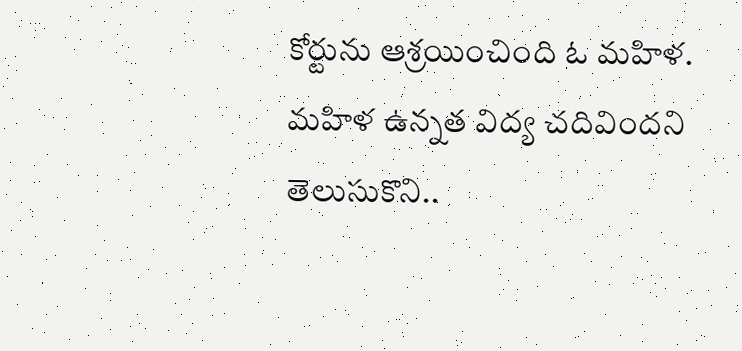కోర్టును ఆశ్రయించింది ఓ మహిళ.
మహిళ ఉన్నత విద్య చదివిందని తెలుసుకొని..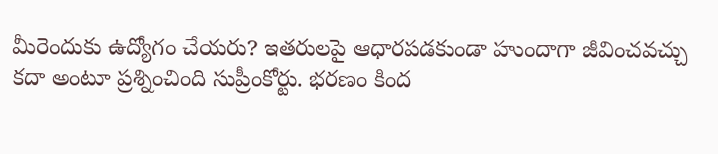మీరెందుకు ఉద్యోగం చేయరు? ఇతరులపై ఆధారపడకుండా హుందాగా జీవించవచ్చు కదా అంటూ ప్రశ్నించింది సుప్రీంకోర్టు. భరణం కింద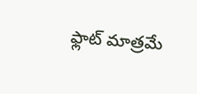ఫ్లాట్ మాత్రమే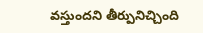వస్తుందని తీర్పునిచ్చింది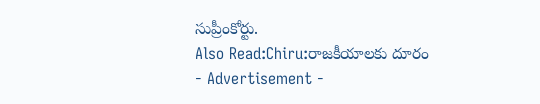సుప్రీంకోర్టు.
Also Read:Chiru:రాజకీయాలకు దూరం
- Advertisement -